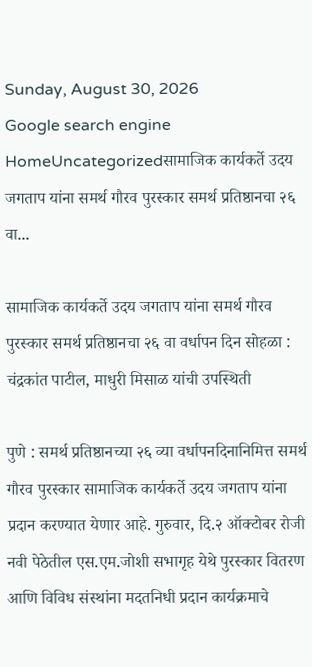Sunday, August 30, 2026
Google search engine
HomeUncategorizedसामाजिक कार्यकर्ते उदय जगताप यांना समर्थ गौरव पुरस्कार समर्थ प्रतिष्ठानचा २६ वा...

सामाजिक कार्यकर्ते उदय जगताप यांना समर्थ गौरव पुरस्कार समर्थ प्रतिष्ठानचा २६ वा वर्धापन दिन सोहळा : चंद्रकांत पाटील, माधुरी मिसाळ यांची उपस्थिती

पुणे : समर्थ प्रतिष्ठानच्या २६ व्या वर्धापनदिनानिमित्त समर्थ गौरव पुरस्कार सामाजिक कार्यकर्ते उदय जगताप यांना प्रदान करण्यात येणार आहे. गुरुवार, दि.२ ऑक्टोबर रोजी नवी पेठेतील एस.एम.जोशी सभागृह येथे पुरस्कार वितरण आणि विविध संस्थांना मदतनिधी प्रदान कार्यक्रमाचे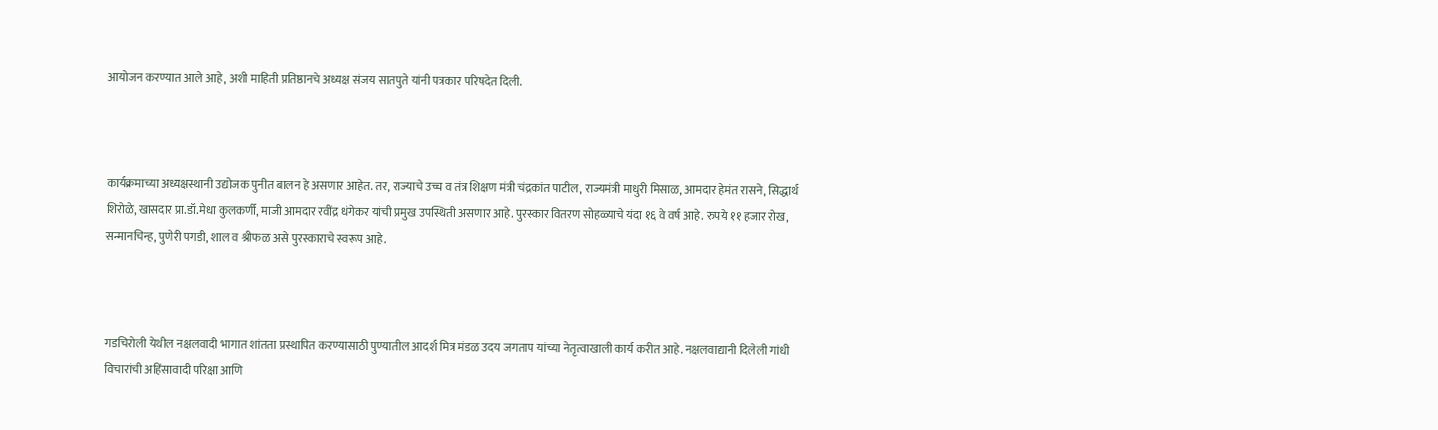आयोजन करण्यात आले आहे, अशी माहिती प्रतिष्ठानचे अध्यक्ष संजय सातपुते यांनी पत्रकार परिषदेत दिली.



कार्यक्रमाच्या अध्यक्षस्थानी उद्योजक पुनीत बालन हे असणार आहेत. तर, राज्याचे उच्च व तंत्र शिक्षण मंत्री चंद्रकांत पाटील, राज्यमंत्री माधुरी मिसाळ, आमदार हेमंत रासने, सिद्धार्थ शिरोळे, खासदार प्रा.डॉ.मेधा कुलकर्णी, माजी आमदार रवींद्र धंगेकर यांची प्रमुख उपस्थिती असणार आहे. पुरस्कार वितरण सोहळ्याचे यंदा १६ वे वर्ष आहे. रुपये ११ हजार रोख, सन्मानचिन्ह, पुणेरी पगडी, शाल व श्रीफळ असे पुरस्काराचे स्वरूप आहे.



गडचिरोली येथील नक्षलवादी भागात शांतता प्रस्थापित करण्यासाठी पुण्यातील आदर्श मित्र मंडळ उदय जगताप यांच्या नेतृत्वाखाली कार्य करीत आहे. नक्षलवाद्यानी दिलेली गांधी विचारांची अहिंसावादी परिक्षा आणि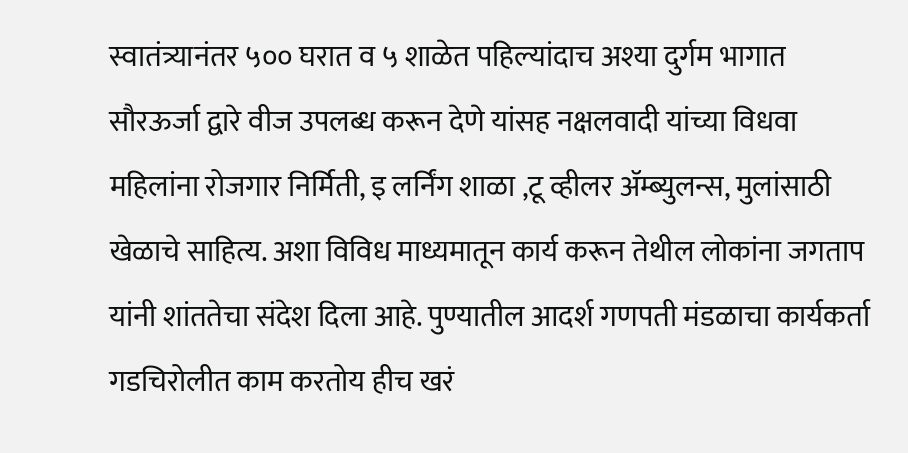स्वातंत्र्यानंतर ५०० घरात व ५ शाळेत पहिल्यांदाच अश्या दुर्गम भागात सौरऊर्जा द्वारे वीज उपलब्ध करून देणे यांसह नक्षलवादी यांच्या विधवा महिलांना रोजगार निर्मिती, इ लर्निंग शाळा ,टू व्हीलर अ‍ॅम्ब्युलन्स, मुलांसाठी खेळाचे साहित्य. अशा विविध माध्यमातून कार्य करून तेथील लोकांना जगताप यांनी शांततेचा संदेश दिला आहे. पुण्यातील आदर्श गणपती मंडळाचा कार्यकर्ता गडचिरोलीत काम करतोय हीच खरं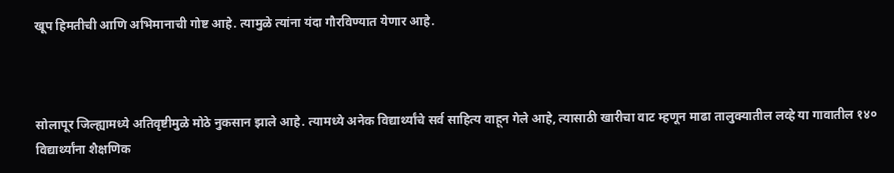खूप हिमतीची आणि अभिमानाची गोष्ट आहे. त्यामुळे त्यांना यंदा गौरविण्यात येणार आहे.



सोलापूर जिल्ह्यामध्ये अतिवृष्टीमुळे मोठे नुकसान झाले आहे. त्यामध्ये अनेक विद्यार्थ्यांचे सर्व साहित्य वाहून गेले आहे, त्यासाठी खारीचा वाट म्हणून माढा तालुक्यातील लव्हे या गावातील १४० विद्यार्थ्यांना शैक्षणिक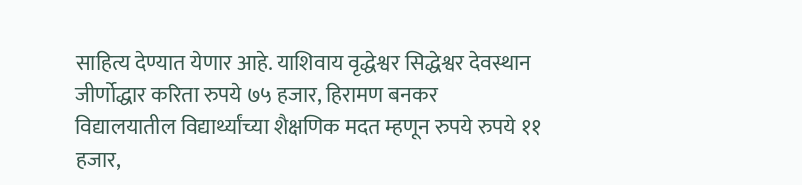साहित्य देण्यात येणार आहे. याशिवाय वृद्धेश्वर सिद्धेश्वर देवस्थान जीर्णोद्धार करिता रुपये ७५ हजार, हिरामण बनकर विद्यालयातील विद्यार्थ्यांच्या शैक्षणिक मदत म्हणून रुपये रुपये ११ हजार,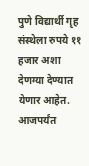पुणे विद्यार्थी गृह संस्थेला रुपये ११ हजार अशा देणग्या देण्यात येणार आहेत. आजपर्यंत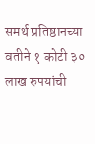समर्थ प्रतिष्ठानच्या वतीने १ कोटी ३० लाख रुपयांची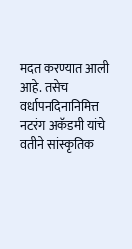मदत करण्यात आली आहे. तसेच वर्धापनदिनानिमित्त नटरंग अकॅडमी यांचे वतीने सांस्कृतिक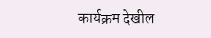कार्यक्रम देखील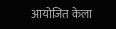आयोजित केला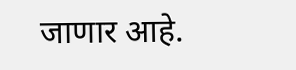जाणार आहे.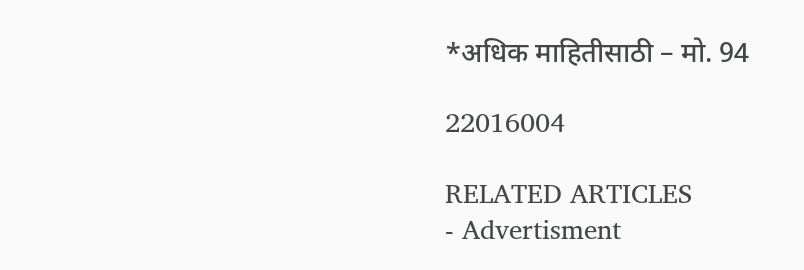*अधिक माहितीसाठी – मो. 94

22016004

RELATED ARTICLES
- Advertisment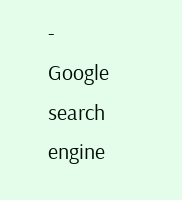-
Google search engine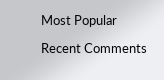Most Popular

Recent Comments